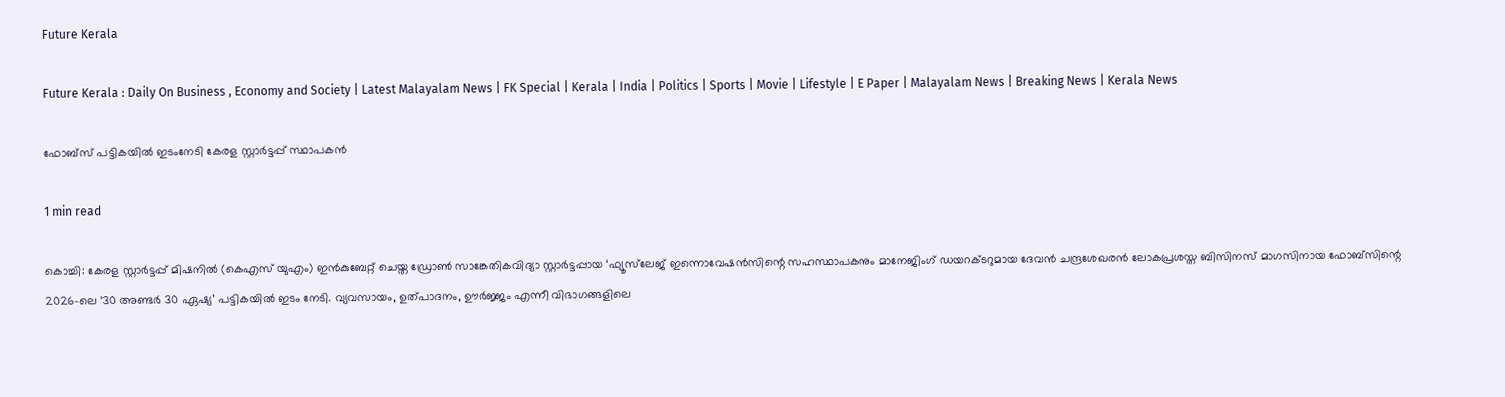Future Kerala

Future Kerala : Daily On Business , Economy and Society | Latest Malayalam News | FK Special | Kerala | India | Politics | Sports | Movie | Lifestyle | E Paper | Malayalam News | Breaking News | Kerala News

ഫോബ്‌സ് പട്ടികയിൽ ഇടംനേടി കേരള സ്റ്റാർട്ടപ്പ് സ്ഥാപകൻ

1 min read

കൊച്ചി: കേരള സ്റ്റാർട്ടപ്പ് മിഷനില്‍ (കെഎസ് യുഎം) ഇൻകുബേറ്റ് ചെയ്ത ഡ്രോൺ സാങ്കേതികവിദ്യാ സ്റ്റാര്‍ട്ടപ്പായ ‘ഫ്യൂസ്‌ലേജ് ഇന്നൊവേഷൻസിന്റെ സഹസ്ഥാപകനും മാനേജിംഗ് ഡയറക്ടറുമായ ദേവൻ ചന്ദ്രശേഖരന്‍ ലോകപ്രശസ്ത ബിസിനസ് മാഗസിനായ ഫോബ്‌സിന്റെ 2026-ലെ ‘30 അണ്ടർ 30 ഏഷ്യ’ പട്ടികയില്‍ ഇടം നേടി. വ്യവസായം, ഉത്പാദനം, ഊർജ്ജം എന്നീ വിഭാഗങ്ങളിലെ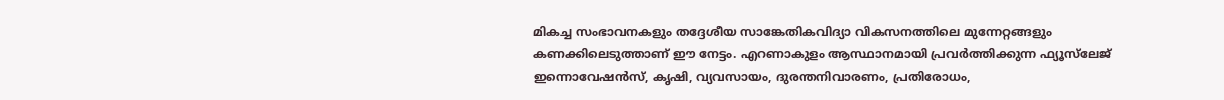മികച്ച സംഭാവനകളും തദ്ദേശീയ സാങ്കേതികവിദ്യാ വികസനത്തിലെ മുന്നേറ്റങ്ങളും കണക്കിലെടുത്താണ് ഈ നേട്ടം. എറണാകുളം ആസ്ഥാനമായി പ്രവർത്തിക്കുന്ന ഫ്യൂസ്‌ലേജ് ഇന്നൊവേഷൻസ്, കൃഷി, വ്യവസായം, ദുരന്തനിവാരണം, പ്രതിരോധം,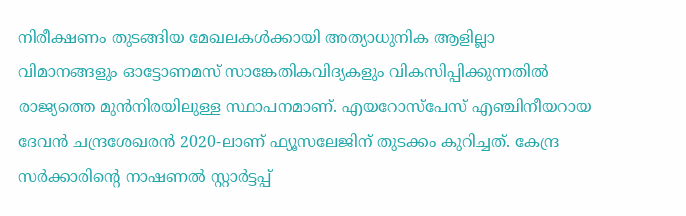നിരീക്ഷണം തുടങ്ങിയ മേഖലകൾക്കായി അത്യാധുനിക ആളില്ലാ വിമാനങ്ങളും ഓട്ടോണമസ് സാങ്കേതികവിദ്യകളും വികസിപ്പിക്കുന്നതിൽ രാജ്യത്തെ മുന്‍നിരയിലുള്ള സ്ഥാപനമാണ്. എയറോസ്‌പേസ് എഞ്ചിനീയറായ ദേവൻ ചന്ദ്രശേഖരന്‍ 2020-ലാണ് ഫ്യൂസലേജിന് തുടക്കം കുറിച്ചത്. കേന്ദ്ര സർക്കാരിന്റെ നാഷണൽ സ്റ്റാർട്ടപ്പ്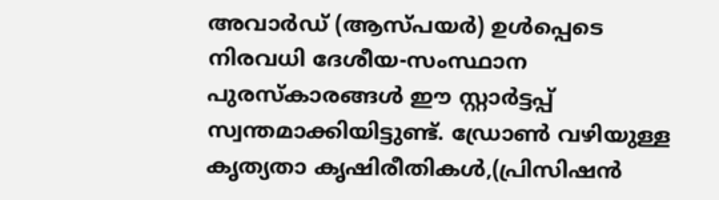അവാർഡ് (ആസ്പയര്‍) ഉൾപ്പെടെ നിരവധി ദേശീയ-സംസ്ഥാന പുരസ്കാരങ്ങള്‍ ഈ സ്റ്റാർട്ടപ്പ് സ്വന്തമാക്കിയിട്ടുണ്ട്. ഡ്രോൺ വഴിയുള്ള കൃത്യതാ കൃഷിരീതികള്‍,(പ്രിസിഷന്‍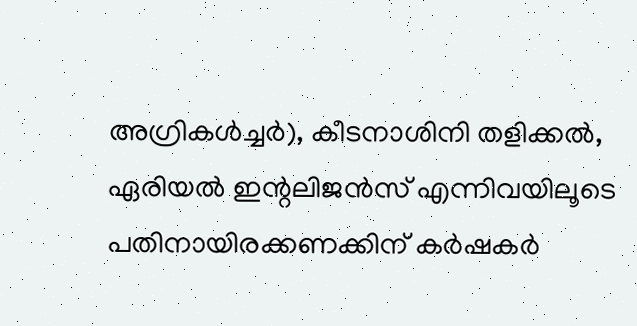അഗ്രികള്‍ച്ചര്‍), കീടനാശിനി തളിക്കൽ, ഏരിയൽ ഇന്റലിജൻസ് എന്നിവയിലൂടെ പതിനായിരക്കണക്കിന് കർഷകർ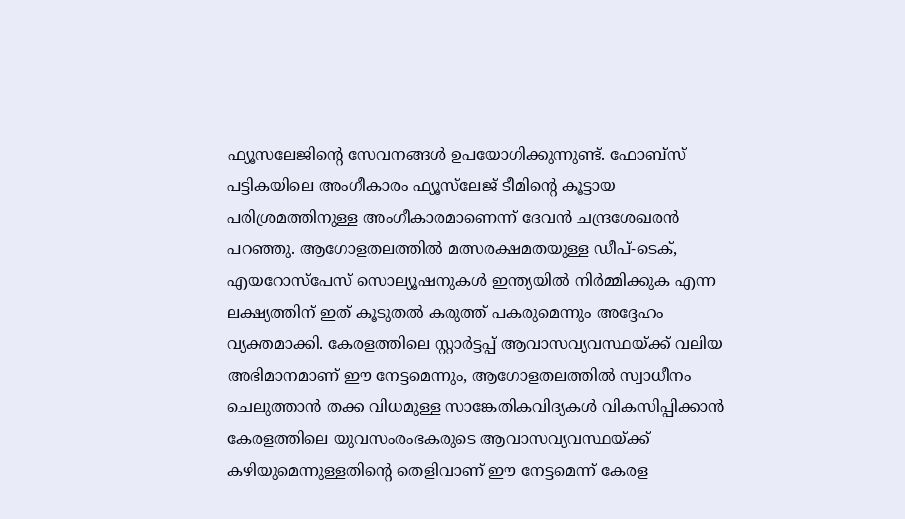ഫ്യൂസലേജിന്റെ സേവനങ്ങള്‍ ഉപയോഗിക്കുന്നുണ്ട്. ഫോബ്‌സ് പട്ടികയിലെ അംഗീകാരം ഫ്യൂസ്‌ലേജ് ടീമിന്റെ കൂട്ടായ പരിശ്രമത്തിനുള്ള അംഗീകാരമാണെന്ന് ദേവൻ ചന്ദ്രശേഖരൻ പറഞ്ഞു. ആഗോളതലത്തിൽ മത്സരക്ഷമതയുള്ള ഡീപ്-ടെക്, എയറോസ്‌പേസ് സൊല്യൂഷനുകൾ ഇന്ത്യയിൽ നിർമ്മിക്കുക എന്ന ലക്ഷ്യത്തിന് ഇത് കൂടുതൽ കരുത്ത് പകരുമെന്നും അദ്ദേഹം വ്യക്തമാക്കി. കേരളത്തിലെ സ്റ്റാർട്ടപ്പ് ആവാസവ്യവസ്ഥയ്ക്ക് വലിയ അഭിമാനമാണ് ഈ നേട്ടമെന്നും, ആഗോളതലത്തിൽ സ്വാധീനം ചെലുത്താന്‍ തക്ക വിധമുള്ള സാങ്കേതികവിദ്യകൾ വികസിപ്പിക്കാൻ കേരളത്തിലെ യുവസംരംഭകരുടെ ആവാസവ്യവസ്ഥയ്ക്ക് കഴിയുമെന്നുള്ളതിന്റെ തെളിവാണ് ഈ നേട്ടമെന്ന് കേരള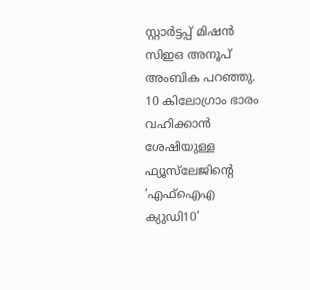സ്റ്റാർട്ടപ്പ് മിഷൻ സിഇഒ അനൂപ് അംബിക പറഞ്ഞു. 10 കിലോഗ്രാം ഭാരം വഹിക്കാൻ ശേഷിയുള്ള ഫ്യൂസ്‌ലേജിന്റെ ‘എഫ്ഐഎ ക്യുഡി10’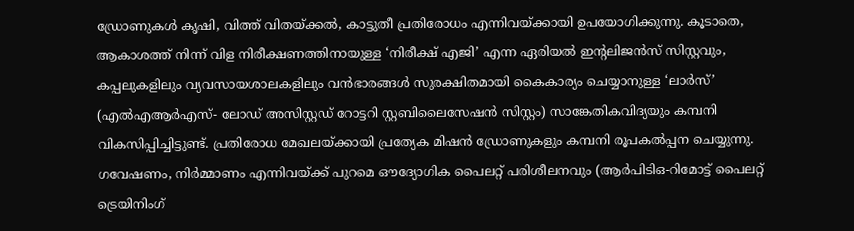ഡ്രോണുകൾ കൃഷി, വിത്ത് വിതയ്ക്കല്‍, കാട്ടുതീ പ്രതിരോധം എന്നിവയ്ക്കായി ഉപയോഗിക്കുന്നു. കൂടാതെ, ആകാശത്ത് നിന്ന് വിള നിരീക്ഷണത്തിനായുള്ള ‘നിരീക്ഷ് എജി’ എന്ന ഏരിയൽ ഇന്റലിജൻസ് സിസ്റ്റവും, കപ്പലുകളിലും വ്യവസായശാലകളിലും വൻഭാരങ്ങൾ സുരക്ഷിതമായി കൈകാര്യം ചെയ്യാനുള്ള ‘ലാർസ്’ (എല്‍എആര്‍എസ്- ലോഡ് അസിസ്റ്റഡ് റോട്ടറി സ്റ്റബിലൈസേഷന്‍ സിസ്റ്റം) സാങ്കേതികവിദ്യയും കമ്പനി വികസിപ്പിച്ചിട്ടുണ്ട്. പ്രതിരോധ മേഖലയ്ക്കായി പ്രത്യേക മിഷൻ ഡ്രോണുകളും കമ്പനി രൂപകൽപ്പന ചെയ്യുന്നു. ഗവേഷണം, നിർമ്മാണം എന്നിവയ്ക്ക് പുറമെ ഔദ്യോഗിക പൈലറ്റ് പരിശീലനവും (ആര്‍പിടിഒ-റിമോട്ട് പൈലറ്റ് ട്രെയിനിംഗ്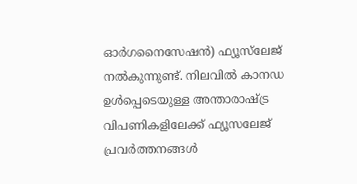ഓര്‍ഗനൈസേഷന്‍) ഫ്യൂസ്‌ലേജ് നൽകുന്നുണ്ട്. നിലവിൽ കാനഡ ഉൾപ്പെടെയുള്ള അന്താരാഷ്ട്ര വിപണികളിലേക്ക് ഫ്യൂസലേജ് പ്രവർത്തനങ്ങൾ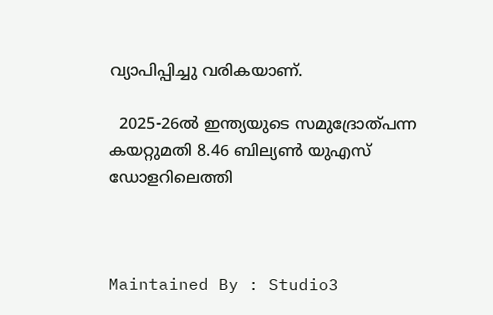വ്യാപിപ്പിച്ചു വരികയാണ്.

  2025-26ൽ ഇന്ത്യയുടെ സമുദ്രോത്പന്ന കയറ്റുമതി 8.46 ബില്യൺ യുഎസ് ഡോളറിലെത്തി



Maintained By : Studio3